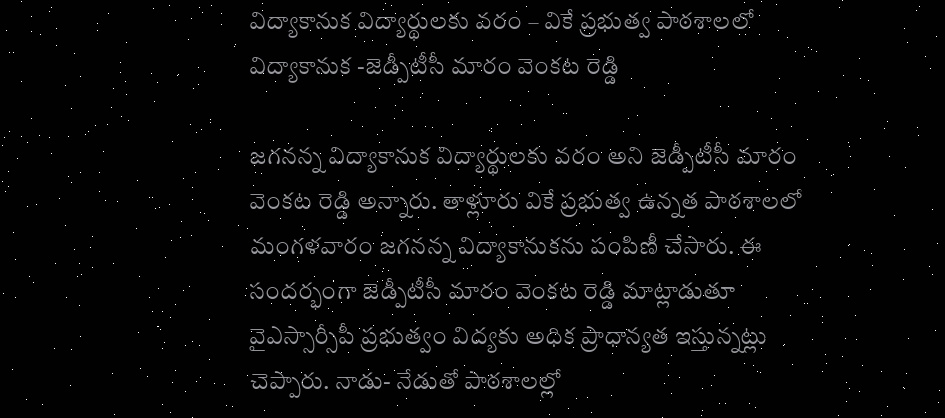విద్యాకానుక విద్యార్థులకు వరం – వికే ప్రభుత్వ పాఠశాలలో విద్యాకానుక -జెడ్పీటీసీ మారం వెంకట రెడ్డి

జగనన్న విద్యాకానుక విద్యార్థులకు వరం అని జెడ్పీటీసీ మారం వెంకట రెడ్డి అన్నారు. తాళ్లూరు వికే ప్రభుత్వ ఉన్నత పాఠశాలలో మంగళవారం జగనన్న విద్యాకానుకను పంపిణీ చేసారు. ఈ సందర్భంగా జెడ్పీటీసీ మారం వెంకట రెడ్డి మాట్లాడుతూ వైఎస్సార్సీపీ ప్రభుత్వం విద్యకు అధిక ప్రాధాన్యత ఇస్తున్నట్లు చెప్పారు. నాడు- నేడుతో పాఠశాలల్లో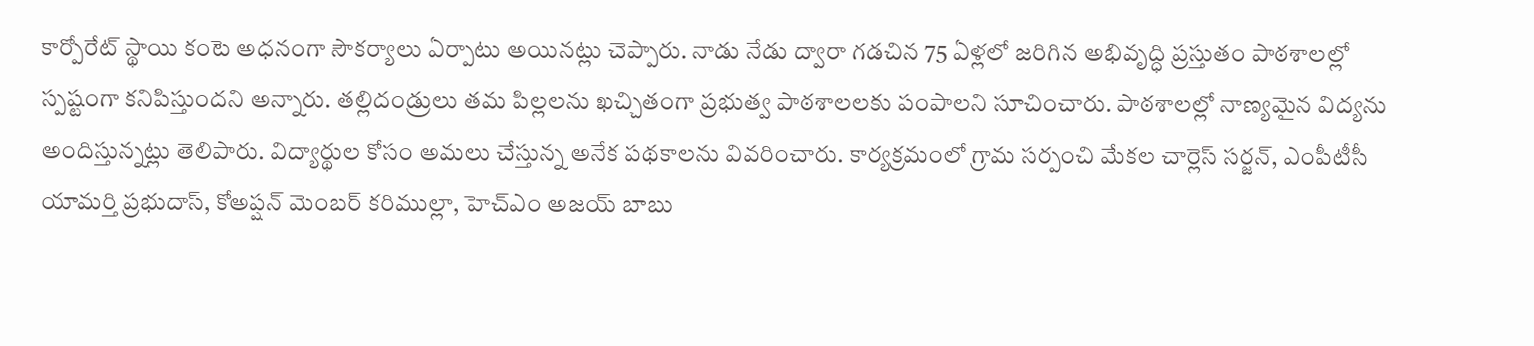కార్పోరేట్ స్థాయి కంటె అధనంగా సౌకర్యాలు ఏర్పాటు అయినట్లు చెప్పారు. నాడు నేడు ద్వారా గడచిన 75 ఏళ్లలో జరిగిన అభివృద్ధి ప్రస్తుతం పాఠశాలల్లో స్పష్టంగా కనిపిస్తుందని అన్నారు. తల్లిదండ్రులు తమ పిల్లలను ఖచ్చితంగా ప్రభుత్వ పాఠశాలలకు పంపాలని సూచించారు. పాఠశాలల్లో నాణ్యమైన విద్యను అందిస్తున్నట్లు తెలిపారు. విద్యార్థుల కోసం అమలు చేస్తున్న అనేక పథకాలను వివరించారు. కార్యక్రమంలో గ్రామ సర్పంచి మేకల చార్లెస్ సర్జన్, ఎంపీటీసీ యామర్తి ప్రభుదాస్, కోఅప్షన్ మెంబర్ కరిముల్లా, హెచ్ఎం అజయ్ బాబు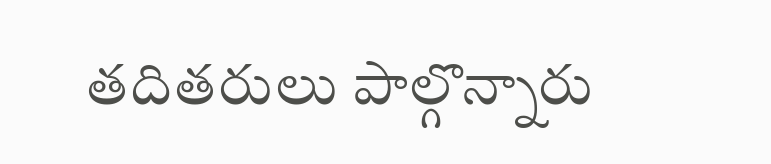తదితరులు పాల్గొన్నారు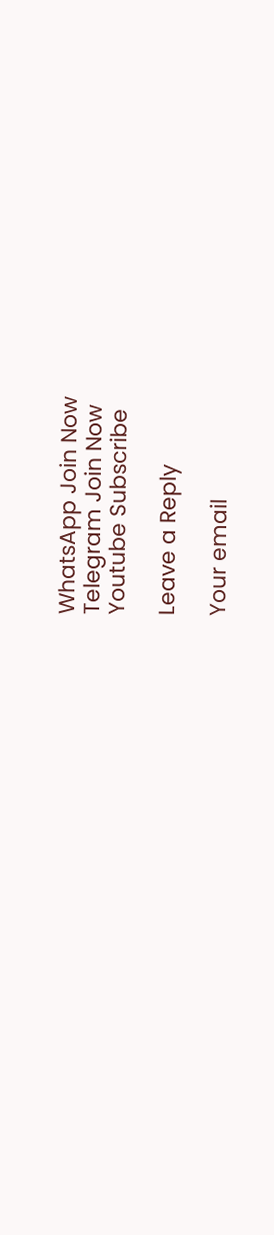WhatsApp Join Now
Telegram Join Now
Youtube Subscribe

Leave a Reply

Your email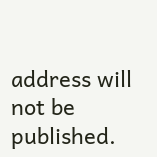address will not be published.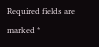Required fields are marked *